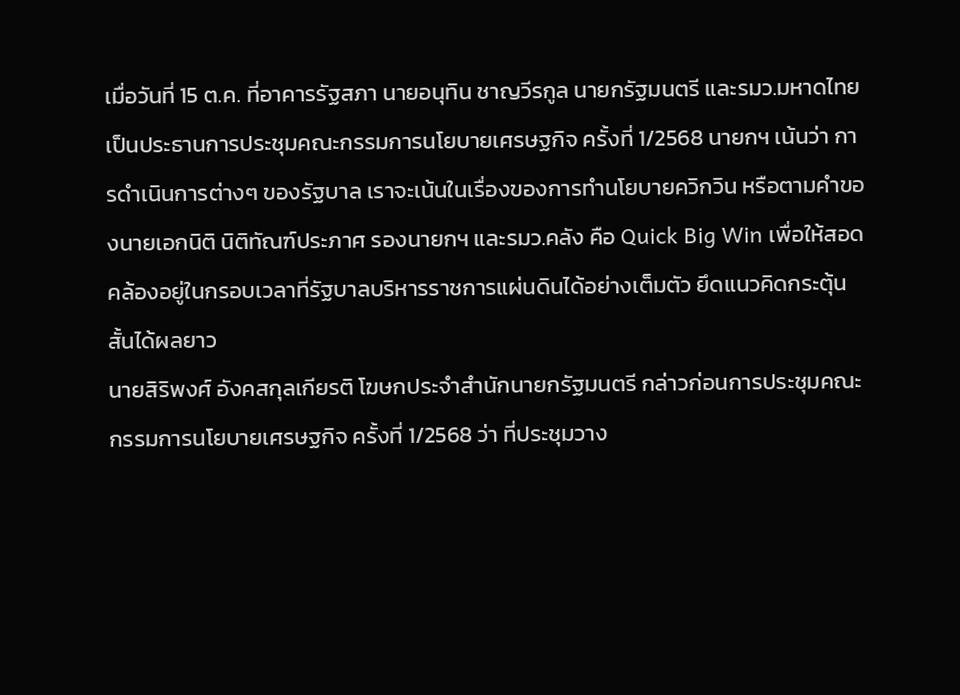เมื่อวันที่ 15 ต.ค. ที่อาคารรัฐสภา นายอนุทิน ชาญวีรกูล นายกรัฐมนตรี และรมว.มหาดไทย เป็นประธานการประชุมคณะกรรมการนโยบายเศรษฐกิจ ครั้งที่ 1/2568 นายกฯ เน้นว่า การดำเนินการต่างๆ ของรัฐบาล เราจะเน้นในเรื่องของการทำนโยบายควิกวิน หรือตามคำของนายเอกนิติ นิติทัณฑ์ประภาศ รองนายกฯ และรมว.คลัง คือ Quick Big Win เพื่อให้สอดคล้องอยู่ในกรอบเวลาที่รัฐบาลบริหารราชการแผ่นดินได้อย่างเต็มตัว ยึดแนวคิดกระตุ้นสั้นได้ผลยาว
นายสิริพงศ์ อังคสกุลเกียรติ โฆษกประจำสำนักนายกรัฐมนตรี กล่าวก่อนการประชุมคณะกรรมการนโยบายเศรษฐกิจ ครั้งที่ 1/2568 ว่า ที่ประชุมวาง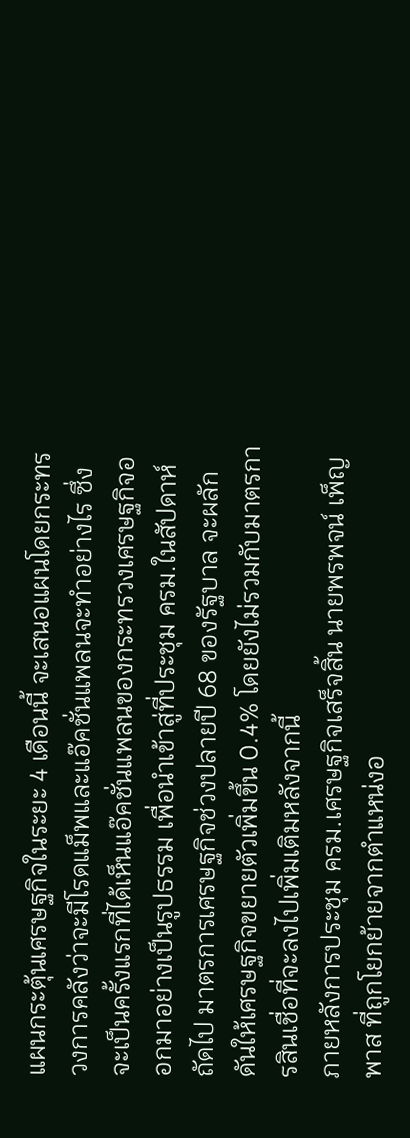แผนกระตุ้นเศรษฐกิจในระยะ 4 เดือนนี้ จะเสนอแผนโดยกระทรวงการคลังว่าจะมีโรดแม็พและแอ๊คชั่นแพลนจะทำอย่างไร ซึ่งจะเป็นครั้งแรกที่ได้เห็นแอ๊คชั่นแพลนของกระทรวงเศรษฐกิจออกมาอย่างเป็นรูปธรรม เพื่อนำเข้าสู่ที่ประชุม ครม.ในสัปดาห์ถัดไป มาตรการเศรษฐกิจช่วงปลายปี 68 ของรัฐบาล จะผลักดันให้เศรษฐกิจขยายตัวเพิ่มขึ้น 0.4% โดยยังไม่รวมกับมาตรการสินเชื่อที่จะลงไปเพิ่มเติมหลังจากนี้
ภายหลังการประชุม ครม.เศรษฐกิจเสร็จสิ้น นายพรพจน์ เพ็ญพาส ที่ถูกโยกย้ายจากตำแหน่งอ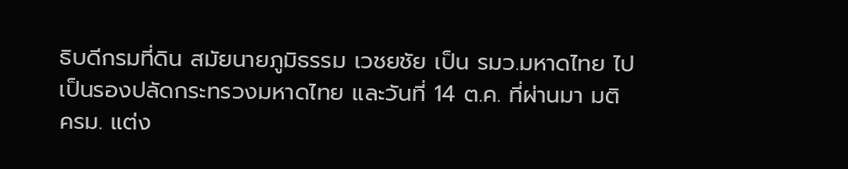ธิบดีกรมที่ดิน สมัยนายภูมิธรรม เวชยชัย เป็น รมว.มหาดไทย ไปเป็นรองปลัดกระทรวงมหาดไทย และวันที่ 14 ต.ค. ที่ผ่านมา มติ ครม. แต่ง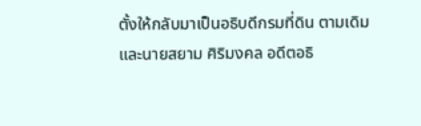ตั้งให้กลับมาเป็นอธิบดีกรมที่ดิน ตามเดิม และนายสยาม ศิริมงคล อดีตอธิ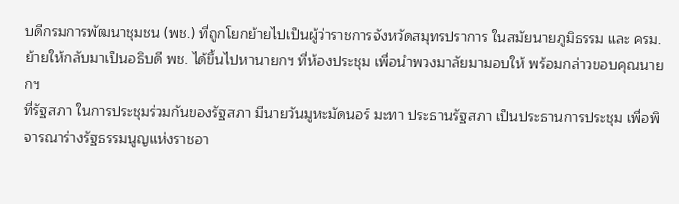บดีกรมการพัฒนาชุมชน (พช.) ที่ถูกโยกย้ายไปเป็นผู้ว่าราชการจังหวัดสมุทรปราการ ในสมัยนายภูมิธรรม และ ครม.ย้ายให้กลับมาเป็นอธิบดี พช. ได้ขึ้นไปหานายกฯ ที่ห้องประชุม เพื่อนำพวงมาลัยมามอบให้ พร้อมกล่าวขอบคุณนายกฯ
ที่รัฐสภา ในการประชุมร่วมกันของรัฐสภา มีนายวันมูหะมัดนอร์ มะทา ประธานรัฐสภา เป็นประธานการประชุม เพื่อพิจารณาร่างรัฐธรรมนูญแห่งราชอา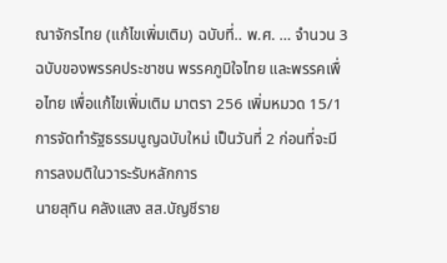ณาจักรไทย (แก้ไขเพิ่มเติม) ฉบับที่.. พ.ศ. … จำนวน 3 ฉบับของพรรคประชาชน พรรคภูมิใจไทย และพรรคเพื่อไทย เพื่อแก้ไขเพิ่มเติม มาตรา 256 เพิ่มหมวด 15/1 การจัดทำรัฐธรรมนูญฉบับใหม่ เป็นวันที่ 2 ก่อนที่จะมีการลงมติในวาระรับหลักการ
นายสุทิน คลังแสง สส.บัญชีราย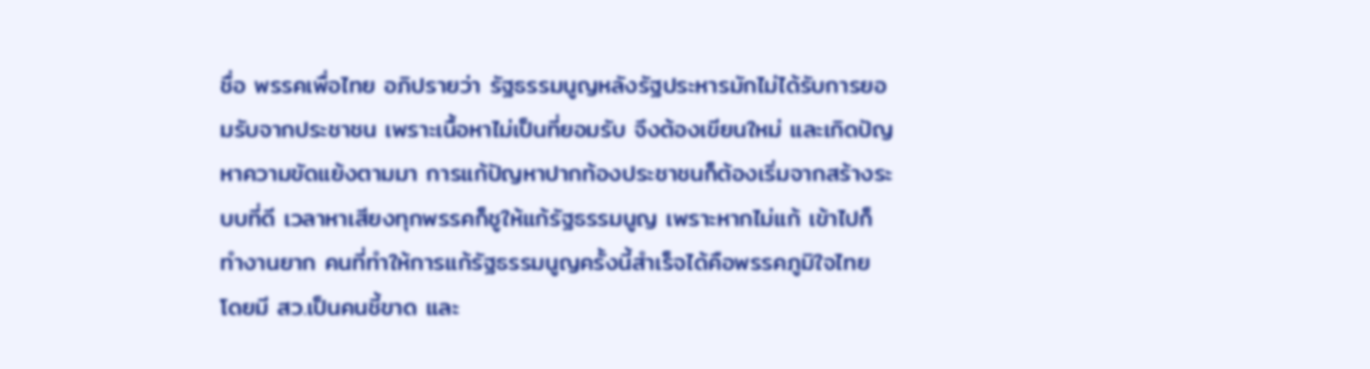ชื่อ พรรคเพื่อไทย อภิปรายว่า รัฐธรรมนูญหลังรัฐประหารมักไม่ได้รับการยอมรับจากประชาชน เพราะเนื้อหาไม่เป็นที่ยอมรับ จึงต้องเขียนใหม่ และเกิดปัญหาความขัดแย้งตามมา การแก้ปัญหาปากท้องประชาชนก็ต้องเริ่มจากสร้างระบบที่ดี เวลาหาเสียงทุกพรรคก็ชูให้แก้รัฐธรรมนูญ เพราะหากไม่แก้ เข้าไปก็ทำงานยาก คนที่ทำให้การแก้รัฐธรรมนูญครั้งนี้สำเร็จได้คือพรรคภูมิใจไทย โดยมี สว.เป็นคนชี้ขาด และ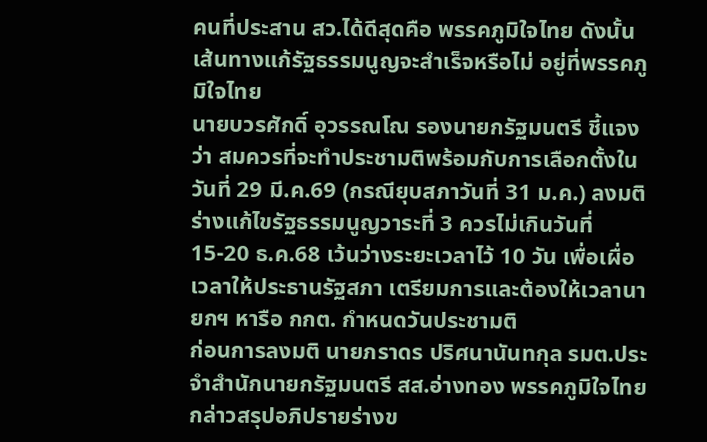คนที่ประสาน สว.ได้ดีสุดคือ พรรคภูมิใจไทย ดังนั้นเส้นทางแก้รัฐธรรมนูญจะสำเร็จหรือไม่ อยู่ที่พรรคภูมิใจไทย
นายบวรศักดิ์ อุวรรณโณ รองนายกรัฐมนตรี ชี้แจงว่า สมควรที่จะทำประชามติพร้อมกับการเลือกตั้งในวันที่ 29 มี.ค.69 (กรณียุบสภาวันที่ 31 ม.ค.) ลงมติร่างแก้ไขรัฐธรรมนูญวาระที่ 3 ควรไม่เกินวันที่ 15-20 ธ.ค.68 เว้นว่างระยะเวลาไว้ 10 วัน เพื่อเผื่อเวลาให้ประธานรัฐสภา เตรียมการและต้องให้เวลานายกฯ หารือ กกต. กำหนดวันประชามติ
ก่อนการลงมติ นายภราดร ปริศนานันทกุล รมต.ประจำสำนักนายกรัฐมนตรี สส.อ่างทอง พรรคภูมิใจไทย กล่าวสรุปอภิปรายร่างข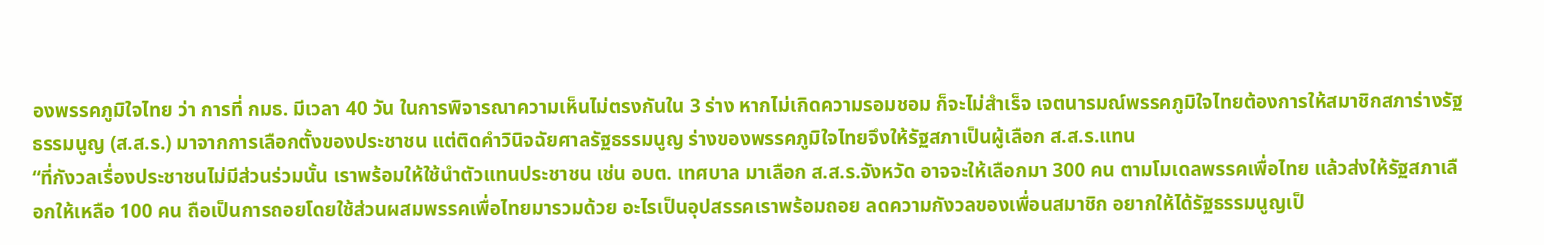องพรรคภูมิใจไทย ว่า การที่ กมธ. มีเวลา 40 วัน ในการพิจารณาความเห็นไม่ตรงกันใน 3 ร่าง หากไม่เกิดความรอมชอม ก็จะไม่สำเร็จ เจตนารมณ์พรรคภูมิใจไทยต้องการให้สมาชิกสภาร่างรัฐธรรมนูญ (ส.ส.ร.) มาจากการเลือกตั้งของประชาชน แต่ติดคำวินิจฉัยศาลรัฐธรรมนูญ ร่างของพรรคภูมิใจไทยจึงให้รัฐสภาเป็นผู้เลือก ส.ส.ร.แทน
“ที่กังวลเรื่องประชาชนไม่มีส่วนร่วมนั้น เราพร้อมให้ใช้นำตัวแทนประชาชน เช่น อบต. เทศบาล มาเลือก ส.ส.ร.จังหวัด อาจจะให้เลือกมา 300 คน ตามโมเดลพรรคเพื่อไทย แล้วส่งให้รัฐสภาเลือกให้เหลือ 100 คน ถือเป็นการถอยโดยใช้ส่วนผสมพรรคเพื่อไทยมารวมด้วย อะไรเป็นอุปสรรคเราพร้อมถอย ลดความกังวลของเพื่อนสมาชิก อยากให้ได้รัฐธรรมนูญเป็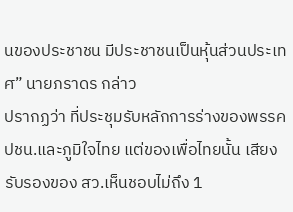นของประชาชน มีประชาชนเป็นหุ้นส่วนประเทศ” นายภราดร กล่าว
ปรากฏว่า ที่ประชุมรับหลักการร่างของพรรค ปชน.และภูมิใจไทย แต่ของเพื่อไทยนั้น เสียงรับรองของ สว.เห็นชอบไม่ถึง 1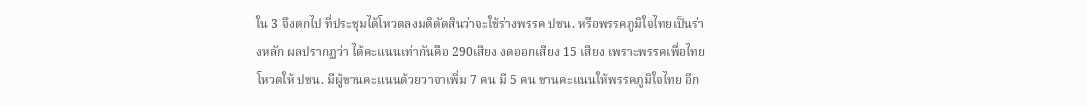ใน 3 จึงตกไป ที่ประชุมได้โหวตลงมติตัดสินว่าจะใช้ร่างพรรค ปชน. หรือพรรคภูมิใจไทยเป็นร่างหลัก ผลปรากฏว่า ได้คะแนนเท่ากันคือ 290เสียง งดออกเสียง 15 เสียง เพราะพรรคเพื่อไทยโหวตให้ ปชน. มีผู้ขานคะแนนด้วยวาจาเพิ่ม 7 คน มี 5 คน ขานคะแนนให้พรรคภูมิใจไทย อีก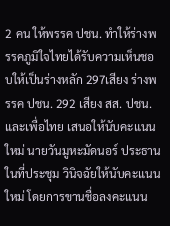2 คน ให้พรรค ปชน. ทำให้ร่างพรรคภูมิใจไทยได้รับความเห็นชอบให้เป็นร่างหลัก 297เสียง ร่างพรรค ปชน. 292 เสียง สส. ปชน. และเพื่อไทย เสนอให้นับคะแนนใหม่ นายวันมูหะมัดนอร์ ประธานในที่ประชุม วินิจฉัยให้นับคะแนนใหม่ โดยการขานชื่อลงคะแนน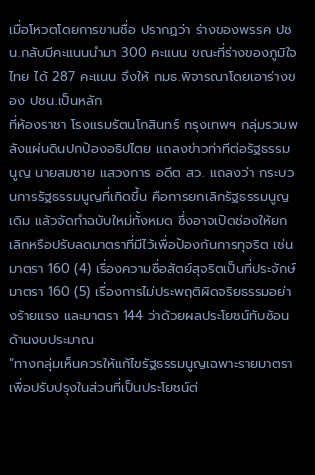เมื่อโหวตโดยการขานชื่อ ปรากฏว่า ร่างของพรรค ปชน.กลับมีคะแนนนำมา 300 คะแนน ขณะที่ร่างของภูมิใจไทย ได้ 287 คะแนน จึงให้ กมธ.พิจารณาโดยเอาร่างของ ปชน.เป็นหลัก
ที่ห้องราชา โรงแรมรัตนโกสินทร์ กรุงเทพฯ กลุ่มรวมพลังแผ่นดินปกป้องอธิปไตย แถลงข่าวท่าทีต่อรัฐธรรมนูญ นายสมชาย แสวงการ อดีต สว. แถลงว่า กระบวนการรัฐธรรมนูญที่เกิดขึ้น คือการยกเลิกรัฐธรรมนูญเดิม แล้วจัดทำฉบับใหม่ทั้งหมด ซึ่งอาจเปิดช่องให้ยกเลิกหรือปรับลดมาตราที่มีไว้เพื่อป้องกันการทุจริต เช่น มาตรา 160 (4) เรื่องความซื่อสัตย์สุจริตเป็นที่ประจักษ์ มาตรา 160 (5) เรื่องการไม่ประพฤติผิดจริยธรรมอย่างร้ายแรง และมาตรา 144 ว่าด้วยผลประโยชน์ทับซ้อนด้านงบประมาณ
“ทางกลุ่มเห็นควรให้แก้ไขรัฐธรรมนูญเฉพาะรายมาตรา เพื่อปรับปรุงในส่วนที่เป็นประโยชน์ต่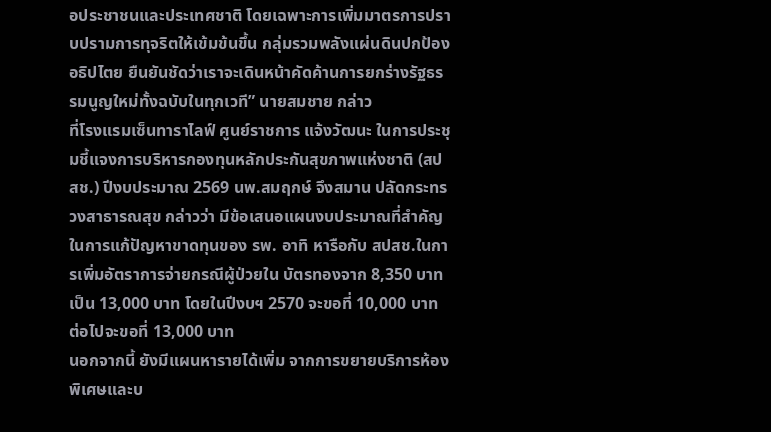อประชาชนและประเทศชาติ โดยเฉพาะการเพิ่มมาตรการปราบปรามการทุจริตให้เข้มข้นขึ้น กลุ่มรวมพลังแผ่นดินปกป้องอธิปไตย ยืนยันชัดว่าเราจะเดินหน้าคัดค้านการยกร่างรัฐธรรมนูญใหม่ทั้งฉบับในทุกเวที” นายสมชาย กล่าว
ที่โรงแรมเซ็นทาราไลฟ์ ศูนย์ราชการ แจ้งวัฒนะ ในการประชุมชี้แจงการบริหารกองทุนหลักประกันสุขภาพแห่งชาติ (สปสช.) ปีงบประมาณ 2569 นพ.สมฤกษ์ จึงสมาน ปลัดกระทรวงสาธารณสุข กล่าวว่า มีข้อเสนอแผนงบประมาณที่สำคัญในการแก้ปัญหาขาดทุนของ รพ. อาทิ หารือกับ สปสช.ในการเพิ่มอัตราการจ่ายกรณีผู้ป่วยใน บัตรทองจาก 8,350 บาท เป็น 13,000 บาท โดยในปีงบฯ 2570 จะขอที่ 10,000 บาท ต่อไปจะขอที่ 13,000 บาท
นอกจากนี้ ยังมีแผนหารายได้เพิ่ม จากการขยายบริการห้องพิเศษและบ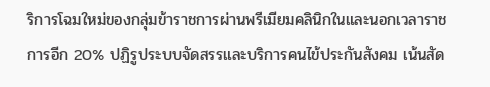ริการโฉมใหม่ของกลุ่มข้าราชการผ่านพรีเมียมคลินิกในและนอกเวลาราชการอีก 20% ปฏิรูประบบจัดสรรและบริการคนไข้ประกันสังคม เน้นสัด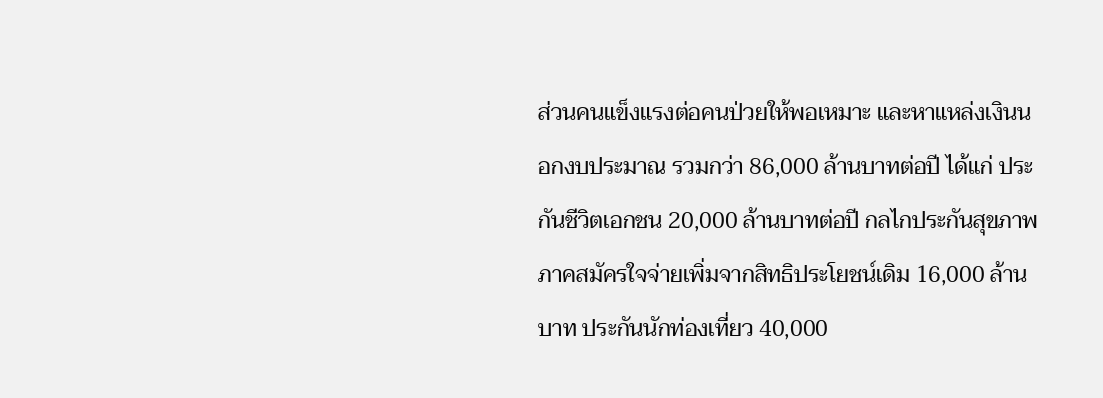ส่วนคนแข็งแรงต่อคนป่วยให้พอเหมาะ และหาแหล่งเงินนอกงบประมาณ รวมกว่า 86,000 ล้านบาทต่อปี ได้แก่ ประกันชีวิตเอกชน 20,000 ล้านบาทต่อปี กลไกประกันสุขภาพภาคสมัครใจจ่ายเพิ่มจากสิทธิประโยชน์เดิม 16,000 ล้านบาท ประกันนักท่องเที่ยว 40,000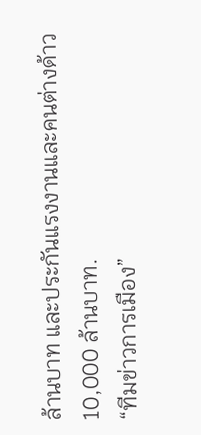ล้านบาท และประกันแรงงานและคนต่างด้าว 10,000 ล้านบาท.
“ทีมข่าวการเมือง”